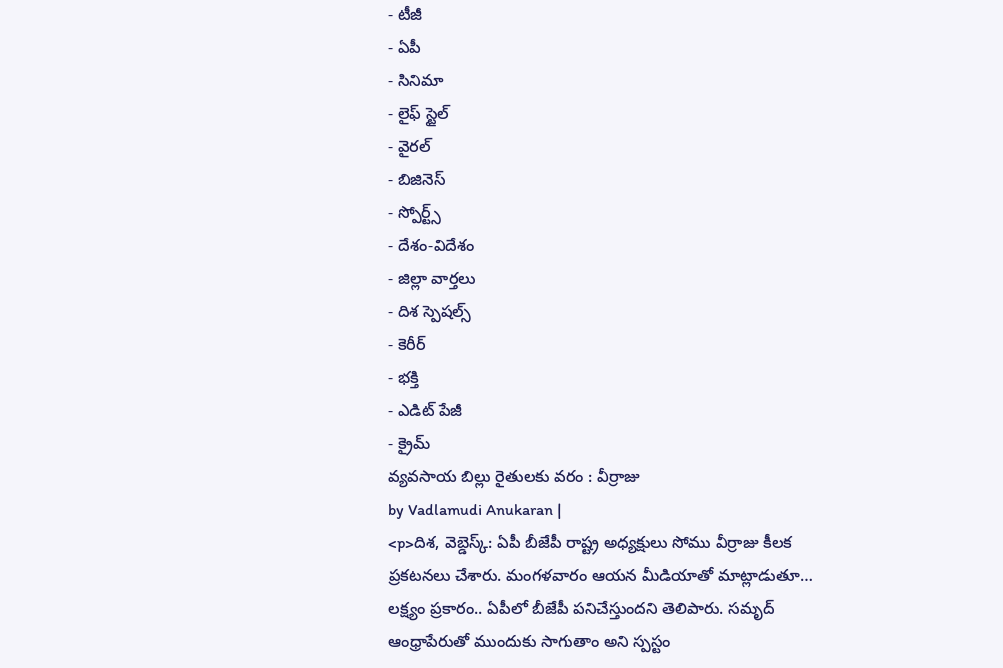- టీజీ
- ఏపీ
- సినిమా
- లైఫ్ స్టైల్
- వైరల్
- బిజినెస్
- స్పోర్ట్స్
- దేశం-విదేశం
- జిల్లా వార్తలు
- దిశ స్పెషల్స్
- కెరీర్
- భక్తి
- ఎడిట్ పేజీ
- క్రైమ్
వ్యవసాయ బిల్లు రైతులకు వరం : వీర్రాజు
by Vadlamudi Anukaran |
<p>దిశ, వెబ్డెస్క్: ఏపీ బీజేపీ రాష్ట్ర అధ్యక్షులు సోము వీర్రాజు కీలక ప్రకటనలు చేశారు. మంగళవారం ఆయన మీడియాతో మాట్లాడుతూ… లక్ష్యం ప్రకారం.. ఏపీలో బీజేపీ పనిచేస్తుందని తెలిపారు. సమృద్ ఆంధ్రాపేరుతో ముందుకు సాగుతాం అని స్పస్టం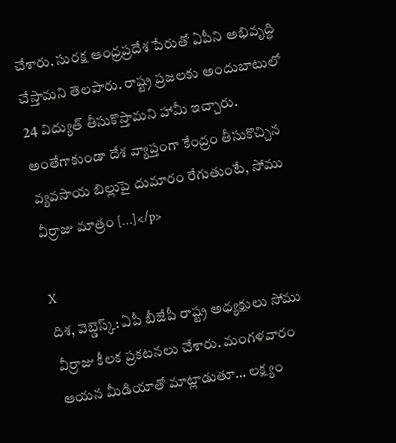చేశారు. సురక్ష ఆంధ్రప్రదేశ పేరుతో ఏపీని అభివృద్ధి చేస్తామని తెలపారు. రాష్ట్ర ప్రజలకు అందుబాటులో 24 విద్యుత్ తీసుకొస్తామని హామీ ఇచ్చారు. అంతేగాకుండా దేశ వ్యాప్తంగా కేంద్రం తీసుకొచ్చిన వ్యవసాయ బిల్లుపై దుమారం రేగుతుంటే, సోము వీర్రాజు మాత్రం […]</p>

X
దిశ, వెబ్డెస్క్: ఏపీ బీజేపీ రాష్ట్ర అధ్యక్షులు సోము వీర్రాజు కీలక ప్రకటనలు చేశారు. మంగళవారం ఆయన మీడియాతో మాట్లాడుతూ… లక్ష్యం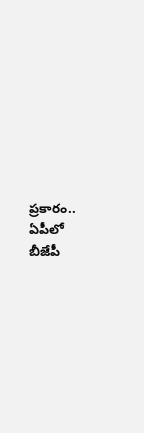ప్రకారం.. ఏపీలో బీజేపీ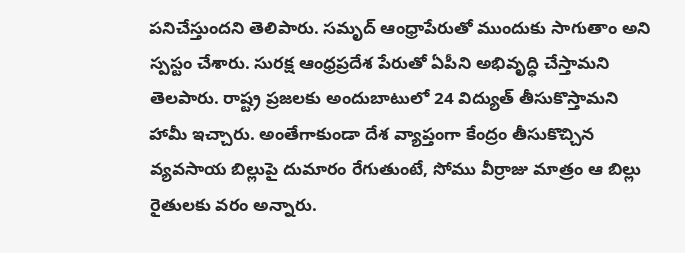పనిచేస్తుందని తెలిపారు. సమృద్ ఆంధ్రాపేరుతో ముందుకు సాగుతాం అని స్పస్టం చేశారు. సురక్ష ఆంధ్రప్రదేశ పేరుతో ఏపీని అభివృద్ధి చేస్తామని తెలపారు. రాష్ట్ర ప్రజలకు అందుబాటులో 24 విద్యుత్ తీసుకొస్తామని హామీ ఇచ్చారు. అంతేగాకుండా దేశ వ్యాప్తంగా కేంద్రం తీసుకొచ్చిన వ్యవసాయ బిల్లుపై దుమారం రేగుతుంటే, సోము వీర్రాజు మాత్రం ఆ బిల్లు రైతులకు వరం అన్నారు.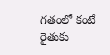గతంలో కంటే రైతుకు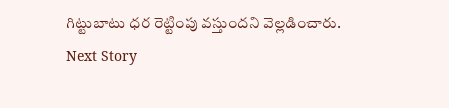గిట్టుబాటు ధర రెట్టింపు వస్తుందని వెల్లడించారు.
Next Story